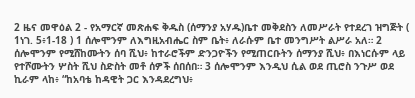2 ዜና መዋዕል 2 - የአማርኛ መጽሐፍ ቅዱስ (ሰማንያ አሃዱ)ቤተ መቅደስን ለመሥራት የተደረገ ዝግጅት ( 1ነገ. 5፥1-18 ) 1 ሰሎሞንም ለእግዚአብሔር ስም ቤት፥ ለራሱም ቤተ መንግሥት ልሥራ አለ። 2 ሰሎሞንም የሚሸከሙትን ሰባ ሺህ፥ ከተራሮችም ድንጋዮችን የሚጠርቡትን ሰማንያ ሺህ፥ በእነርሱም ላይ የተሾሙትን ሦስት ሺህ ስድስት መቶ ሰዎች ሰበሰበ። 3 ሰሎሞንም እንዲህ ሲል ወደ ጢሮስ ንጉሥ ወደ ኪራም ላከ፥ “ከአባቴ ከዳዊት ጋር እንዳደረግህ፥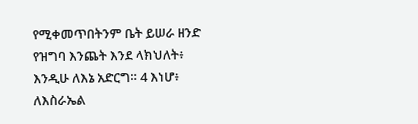የሚቀመጥበትንም ቤት ይሠራ ዘንድ የዝግባ እንጨት እንደ ላክህለት፥ እንዲሁ ለእኔ አድርግ። 4 እነሆ፥ ለእስራኤል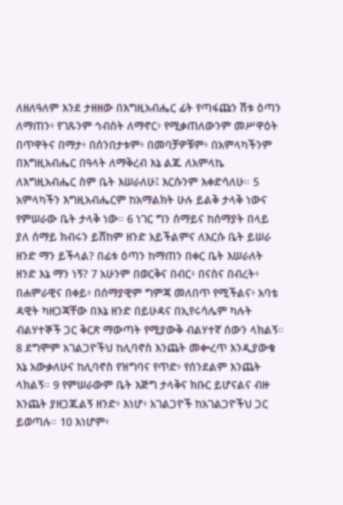ለዘለዓለም እንደ ታዘዘው በእግዚአብሔር ፊት የጣፋጩን ሽቱ ዕጣን ለማጠን፥ የገጹንም ኅብስት ለማኖር፥ የሚቃጠለውንም መሥዋዕት በጥዋትና በማታ፥ በሰንበታቱም፥ በመባቻዎቹም፥ በአምላካችንም በእግዚአብሔር በዓላት ለማቅረብ እኔ ልጁ ለአምላኬ ለእግዚአብሔር ስም ቤት እሠራለሁ፤ እርሱንም እቀድሳለሁ። 5 አምላካችን እግዚአብሔርም ከአማልክት ሁሉ ይልቅ ታላቅ ነውና የምሠራው ቤት ታላቅ ነው። 6 ነገር ግን ሰማይና ከሰማያት በላይ ያለ ሰማይ ክብሩን ይሸከም ዘንድ አይችልምና ለእርሱ ቤት ይሠራ ዘንድ ማን ይችላል? በፊቱ ዕጣን ከማጠን በቀር ቤት እሠራለት ዘንድ እኔ ማን ነኝ? 7 አሁንም በወርቅና በብር፥ በናስና በብረት፥ በሐምራዊና በቀይ፥ በሰማያዊም ግምጃ መለበጥ የሚችልና፥ አባቴ ዳዊት ካዘጋጃቸው በእኔ ዘንድ በይሁዳና በኢየሩሳሌም ካሉት ብልሃተኞች ጋር ቅርጽ ማውጣት የሚያውቅ ብልሃተኛ ሰውን ላክልኝ። 8 ደግሞም አገልጋዮችህ ከሊባኖስ እንጨት መቍረጥ እንዲያውቁ እኔ አውቃለሁና ከሊባኖስ የዝግባና የጥድ፥ የሰንደልም እንጨት ላክልኝ። 9 የምሠራውም ቤት እጅግ ታላቅና ክቡር ይሆናልና ብዙ እንጨት ያዘጋጁልኝ ዘንድ፥ እነሆ፥ አገልጋዮች ከአገልጋዮችህ ጋር ይወጣሉ። 10 እነሆም፥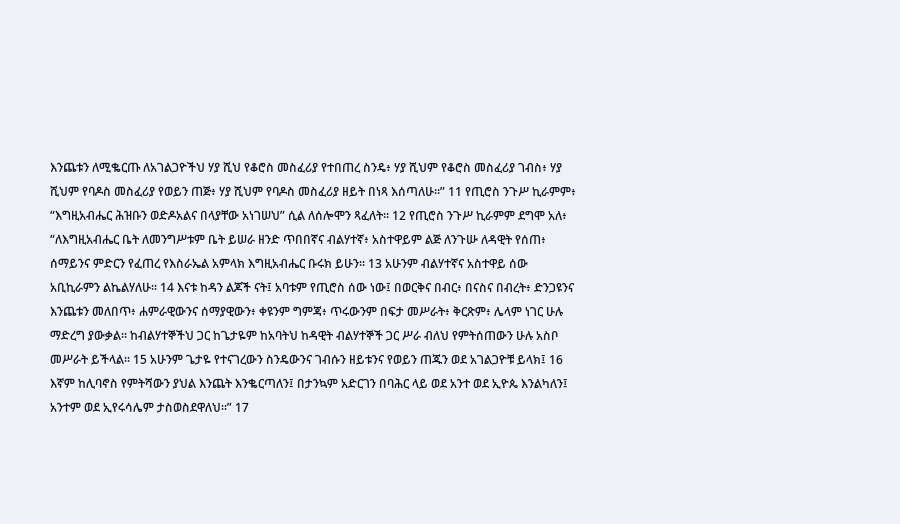እንጨቱን ለሚቈርጡ ለአገልጋዮችህ ሃያ ሺህ የቆሮስ መስፈሪያ የተበጠረ ስንዴ፥ ሃያ ሺህም የቆሮስ መስፈሪያ ገብስ፥ ሃያ ሺህም የባዶስ መስፈሪያ የወይን ጠጅ፥ ሃያ ሺህም የባዶስ መስፈሪያ ዘይት በነጻ እሰጣለሁ።” 11 የጢሮስ ንጉሥ ኪራምም፥ “እግዚአብሔር ሕዝቡን ወድዶአልና በላያቸው አነገሠህ” ሲል ለሰሎሞን ጻፈለት። 12 የጢሮስ ንጉሥ ኪራምም ደግሞ አለ፥ “ለእግዚአብሔር ቤት ለመንግሥቱም ቤት ይሠራ ዘንድ ጥበበኛና ብልሃተኛ፥ አስተዋይም ልጅ ለንጉሡ ለዳዊት የሰጠ፥ ሰማይንና ምድርን የፈጠረ የእስራኤል አምላክ እግዚአብሔር ቡሩክ ይሁን። 13 አሁንም ብልሃተኛና አስተዋይ ሰው አቢኪራምን ልኬልሃለሁ። 14 እናቱ ከዳን ልጆች ናት፤ አባቱም የጢሮስ ሰው ነው፤ በወርቅና በብር፥ በናስና በብረት፥ ድንጋዩንና እንጨቱን መለበጥ፥ ሐምራዊውንና ሰማያዊውን፥ ቀዩንም ግምጃ፥ ጥሩውንም በፍታ መሥራት፥ ቅርጽም፥ ሌላም ነገር ሁሉ ማድረግ ያውቃል። ከብልሃተኞችህ ጋር ከጌታዬም ከአባትህ ከዳዊት ብልሃተኞች ጋር ሥራ ብለህ የምትሰጠውን ሁሉ አስቦ መሥራት ይችላል። 15 አሁንም ጌታዬ የተናገረውን ስንዴውንና ገብሱን ዘይቱንና የወይን ጠጁን ወደ አገልጋዮቹ ይላክ፤ 16 እኛም ከሊባኖስ የምትሻውን ያህል እንጨት እንቈርጣለን፤ በታንኳም አድርገን በባሕር ላይ ወደ አንተ ወደ ኢዮጴ እንልካለን፤ አንተም ወደ ኢየሩሳሌም ታስወስደዋለህ።” 17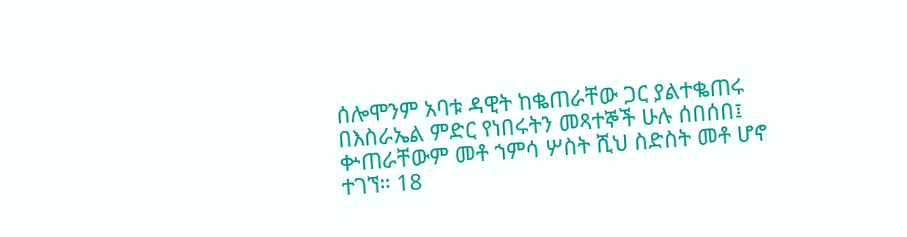ሰሎሞንም አባቱ ዳዊት ከቈጠራቸው ጋር ያልተቈጠሩ በእስራኤል ምድር የነበሩትን መጻተኞች ሁሉ ሰበሰበ፤ ቍጠራቸውም መቶ ኀምሳ ሦስት ሺህ ስድስት መቶ ሆኖ ተገኘ። 18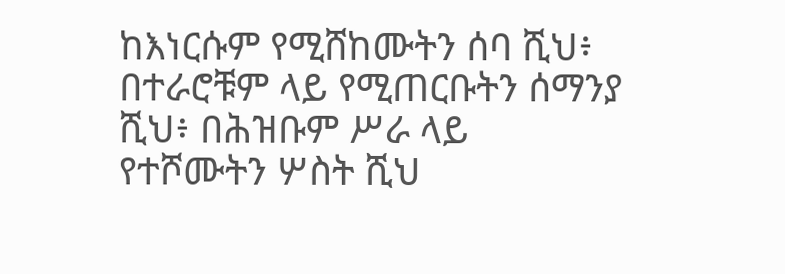ከእነርሱም የሚሸከሙትን ሰባ ሺህ፥ በተራሮቹም ላይ የሚጠርቡትን ሰማንያ ሺህ፥ በሕዝቡም ሥራ ላይ የተሾሙትን ሦስት ሺህ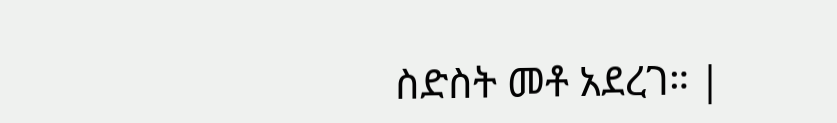ስድስት መቶ አደረገ። |